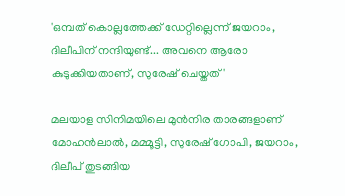'ഒമ്പത് കൊല്ലത്തേക്ക് ഡേറ്റില്ലെന്ന് ജയറാം, ദിലീപിന് നന്ദിയുണ്ട്... അവനെ ആരോ കുടുക്കിയതാണ്, സുരേഷ് ചെയ്തത്'

മലയാള സിനിമയിലെ മുൻനിര താരങ്ങളാണ് മോഹൻലാൽ, മമ്മൂട്ടി, സുരേഷ് ഗോപി, ജയറാം, ദിലീപ് തുടങ്ങിയ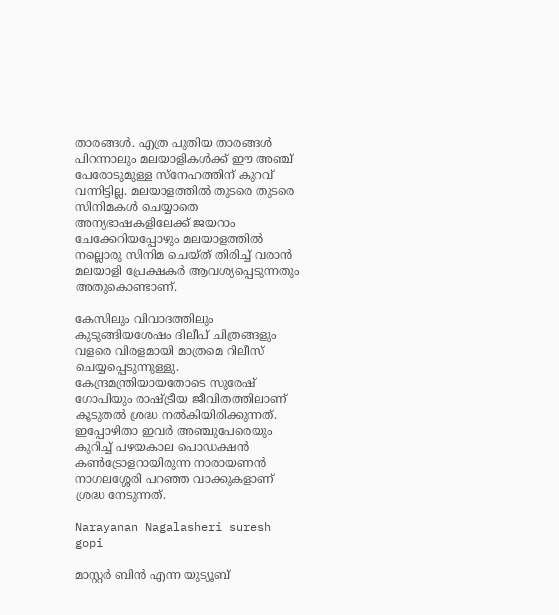താരങ്ങൾ. എത്ര പുതിയ താരങ്ങൾ പിറന്നാലും മലയാളികൾക്ക് ഈ അ‍ഞ്ച് പേരോടുമുള്ള സ്നേഹത്തിന് കുറവ് വന്നിട്ടില്ല. മലയാളത്തിൽ തുടരെ തുടരെ സിനിമകൾ ചെയ്യാതെ അന്യഭാഷകളിലേക്ക് ജയറാം ചേക്കേറിയപ്പോഴും മലയാളത്തിൽ നല്ലൊരു സിനിമ ചെയ്ത് തിരിച്ച് വരാൻ മലയാളി പ്രേക്ഷകർ ആവശ്യപ്പെടുന്നതും അതുകൊണ്ടാണ്.

കേസിലും വിവാദത്തിലും കുടുങ്ങിയശേഷം ദിലീപ് ചിത്രങ്ങളും വളരെ വിരളമായി മാത്രമെ റിലീസ് ചെയ്യപ്പെടുന്നുള്ളു. കേന്ദ്രമന്ത്രിയായതോടെ സുരേഷ് ഗോപിയും രാഷ്ട്രീയ ജീവിതത്തിലാണ് കൂടുതൽ ശ്രദ്ധ നൽകിയിരിക്കുന്നത്. ഇപ്പോഴിതാ ഇവർ അ‍ഞ്ചുപേരെയും കുറിച്ച് പഴയകാല പൊഡക്ഷൻ കൺട്രോളറായിരുന്ന നാരായണൻ നാഗലശ്ശേരി പറഞ്ഞ വാക്കുകളാണ് ശ്രദ്ധ നേടുന്നത്.

Narayanan Nagalasheri suresh gopi

മാസ്റ്റർ ബിൻ എന്ന യുട്യൂബ്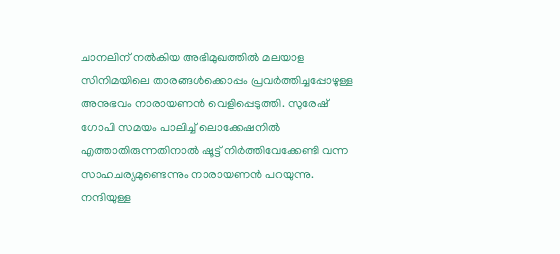ചാനലിന് നൽകിയ അഭിമുഖത്തിൽ മലയാള സിനിമയിലെ താരങ്ങൾക്കൊപ്പം പ്രവർത്തിച്ചപ്പോഴുള്ള അനുഭവം നാരായണൻ വെളിപ്പെടുത്തി. സുരേഷ് ഗോപി സമയം പാലിച്ച് ലൊക്കേഷനിൽ എത്താതിരുന്നതിനാൽ ഷൂട്ട് നിർത്തിവേക്കേണ്ടി വന്ന സാഹചര്യമുണ്ടെന്നും നാരായണൻ പറയുന്നു. നന്ദിയുള്ള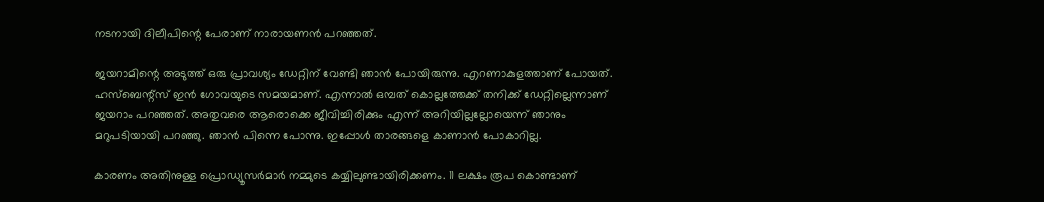നടനായി ദിലീപിന്റെ പേരാണ് നാരായണൻ പറഞ്ഞത്.

ജയറാമിന്റെ അടുത്ത് ഒരു പ്രാവശ്യം ഡേറ്റിന് വേണ്ടി ഞാൻ പോയിരുന്നു. എറണാകുളത്താണ് പോയത്. ഹസ്ബെന്റ്സ് ഇൻ ഗോവയുടെ സമയമാണ്. എന്നാൽ ഒമ്പത് കൊല്ലത്തേക്ക് തനിക്ക് ഡേറ്റില്ലെന്നാണ് ജയറാം പറഞ്ഞത്. അതുവരെ ആരൊക്കെ ജീവിച്ചിരിക്കും എന്ന് അറിയില്ലല്ലോയെന്ന് ഞാനും മറുപടിയായി പറഞ്ഞു. ഞാൻ പിന്നെ പോന്നു. ഇപ്പോൾ താരങ്ങളെ കാണാൻ പോകാറില്ല.

കാരണം അതിനുള്ള പ്രൊഡ്യൂസർമാർ നമ്മുടെ കയ്യിലുണ്ടായിരിക്കണം. 11 ലക്ഷം രൂപ കൊണ്ടാണ്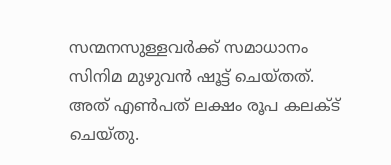സന്മനസുള്ളവർക്ക് സമാധാനം സിനിമ മുഴുവൻ ഷൂട്ട് ചെയ്തത്. അത് എൺപത് ലക്ഷം രൂപ കലക്ട് ചെയ്തു.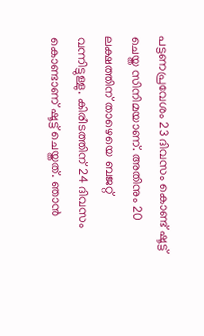പട്ടണപ്രവേശം 23 ദിവസം കൊണ്ട് ഷൂട്ട് ചെയ്ത സിനിമയാണ്. അതിനും 20 ലക്ഷത്തിന് താഴെയെ ബജറ്റ് വന്നിട്ടുള്ളു. കിരീടത്തിന് 24 ദിവസം കൊണ്ടാണ് ഷൂട്ട് ചെയ്തത്. ഞാൻ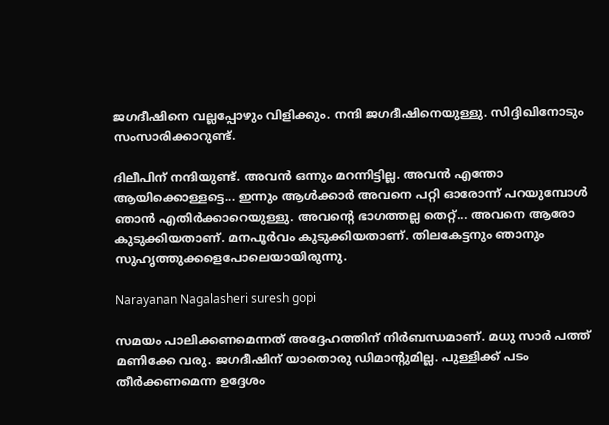ജഗദീഷിനെ വല്ലപ്പോഴും വിളിക്കും. നന്ദി ജഗദീഷിനെയുള്ളു. സിദ്ദിഖിനോടും സംസാരിക്കാറുണ്ട്.

ദിലീപിന് നന്ദിയുണ്ട്. അവൻ ഒന്നും മറന്നിട്ടില്ല. അവൻ എന്തോ ആയിക്കൊള്ളട്ടെ... ഇന്നും ആൾക്കാർ അവനെ പറ്റി ഓരോന്ന് പറയുമ്പോൾ ഞാൻ എതിർക്കാറെയുള്ളു. അവന്റെ ഭാഗത്തല്ല തെറ്റ്... അവനെ ആരോ കുടുക്കിയതാണ്. മനപൂർവം കുടുക്കിയതാണ്. തിലകേട്ടനും ഞാനും സുഹൃത്തുക്കളെപോലെയായിരുന്നു.

Narayanan Nagalasheri suresh gopi

സമയം പാലിക്കണമെന്നത് അദ്ദേഹത്തിന് നിർബന്ധമാണ്. മധു സാർ പത്ത് മണിക്കേ വരു. ജഗദീഷിന് യാതൊരു ഡിമാന്റുമില്ല. പുള്ളിക്ക് പടം തീർക്കണമെന്ന ഉദ്ദേശം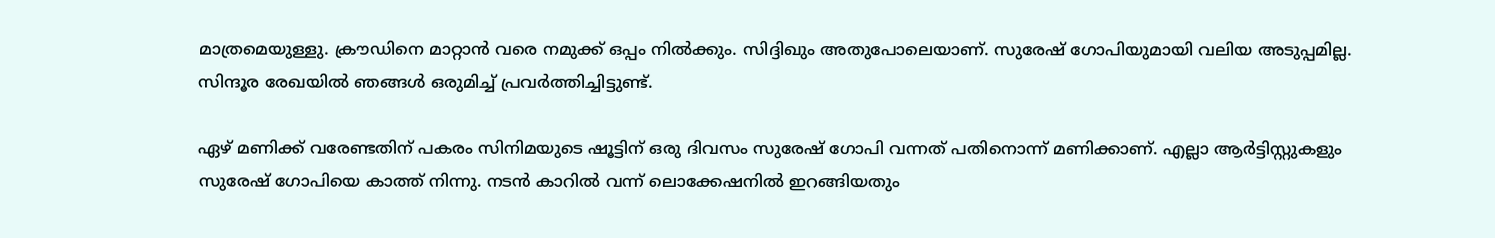മാത്രമെയുള്ളു. ക്രൗഡിനെ മാറ്റാൻ വരെ നമുക്ക് ഒപ്പം നിൽക്കും. സിദ്ദിഖും അതുപോലെയാണ്. സുരേഷ് ഗോപിയുമായി വലിയ അടുപ്പമില്ല. സിന്ദൂര രേഖയിൽ ഞങ്ങൾ ഒരുമിച്ച് പ്രവർത്തിച്ചിട്ടുണ്ട്.

ഏഴ് മണിക്ക് വരേണ്ടതിന് പകരം സിനിമയുടെ ഷൂട്ടിന് ഒരു ദിവസം സുരേഷ് ഗോപി വന്നത് പതിനൊന്ന് മണിക്കാണ്. എല്ലാ ആർട്ടിസ്റ്റുകളും സുരേഷ് ഗോപിയെ കാത്ത് നിന്നു. നടൻ കാറിൽ വന്ന് ലൊക്കേഷനിൽ ഇറങ്ങിയതും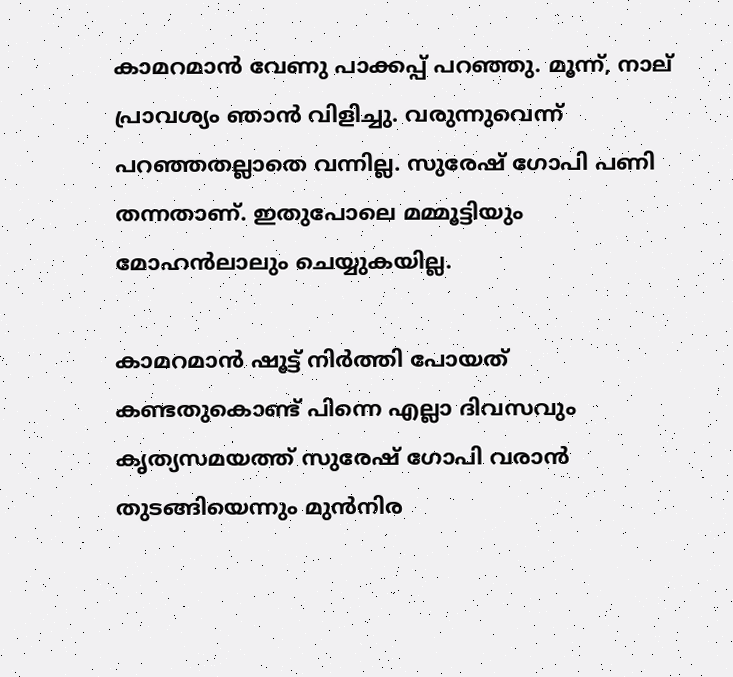കാമറമാൻ വേണു പാക്കപ്പ് പറഞ്ഞു. മൂന്ന്, നാല് പ്രാവശ്യം ഞാൻ വിളിച്ചു. വരുന്നുവെന്ന് പറഞ്ഞതല്ലാതെ വന്നില്ല. സുരേഷ് ഗോപി പണി തന്നതാണ്. ഇതുപോലെ മമ്മൂട്ടിയും മോഹൻലാലും ചെയ്യുകയില്ല.

കാമറമാൻ ഷൂട്ട് നിർത്തി പോയത് കണ്ടതുകൊണ്ട് പിന്നെ എല്ലാ ദിവസവും കൃത്യസമയത്ത് സുരേഷ് ഗോപി വരാൻ തുടങ്ങിയെന്നും മുൻനിര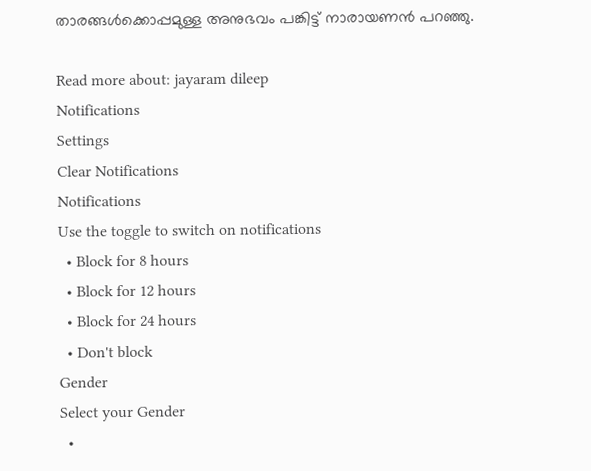താരങ്ങൾക്കൊപ്പമുള്ള അനുഭവം പങ്കിട്ട് നാരായണൻ പറ‍ഞ്ഞു.

Read more about: jayaram dileep
Notifications
Settings
Clear Notifications
Notifications
Use the toggle to switch on notifications
  • Block for 8 hours
  • Block for 12 hours
  • Block for 24 hours
  • Don't block
Gender
Select your Gender
  •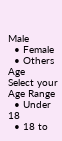Male
  • Female
  • Others
Age
Select your Age Range
  • Under 18
  • 18 to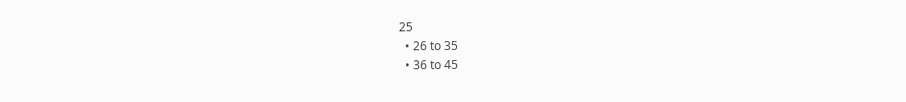25
  • 26 to 35
  • 36 to 45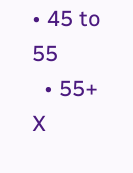• 45 to 55
  • 55+
X